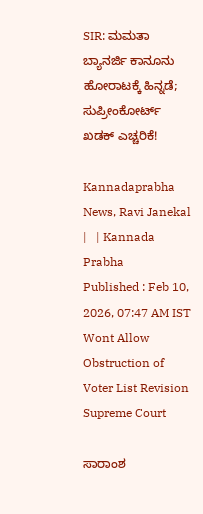SIR: ಮಮತಾ ಬ್ಯಾನರ್ಜಿ ಕಾನೂನು ಹೋರಾಟಕ್ಕೆ ಹಿನ್ನಡೆ; ಸುಪ್ರೀಂಕೋರ್ಟ್‌ ಖಡಕ್ ಎಚ್ಚರಿಕೆ!

Kannadaprabha News, Ravi Janekal |   | Kannada Prabha
Published : Feb 10, 2026, 07:47 AM IST
Wont Allow Obstruction of Voter List Revision Supreme Court

ಸಾರಾಂಶ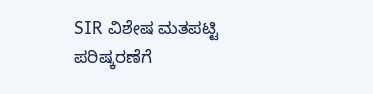SIR ವಿಶೇಷ ಮತಪಟ್ಟಿ ಪರಿಷ್ಕರಣೆಗೆ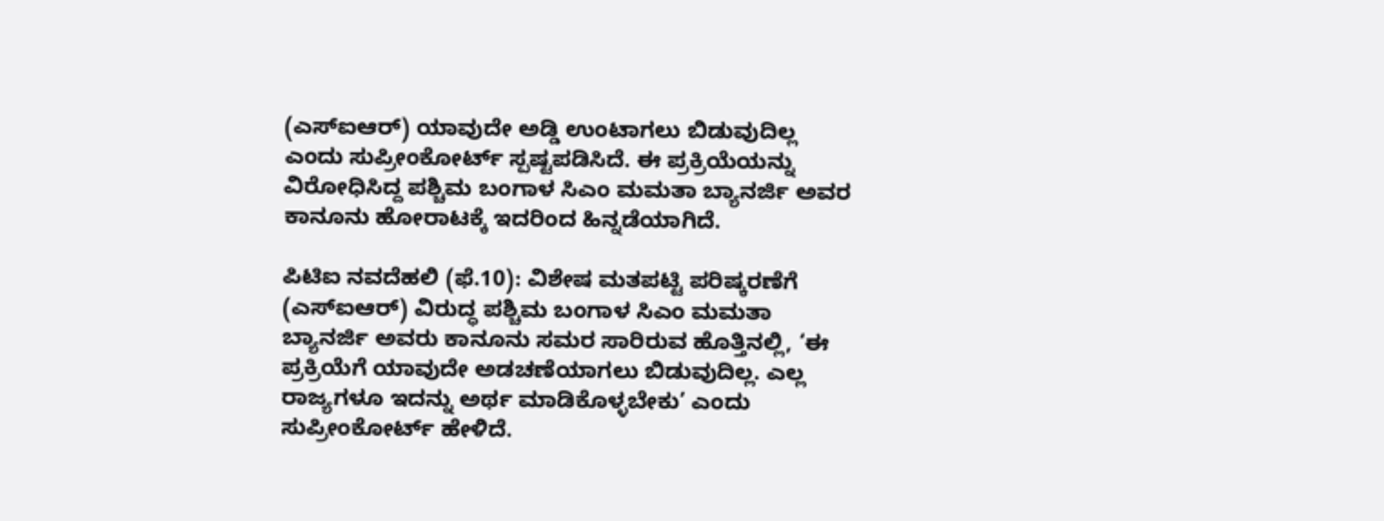(ಎಸ್‌ಐಆರ್‌) ಯಾವುದೇ ಅಡ್ಡಿ ಉಂಟಾಗಲು ಬಿಡುವುದಿಲ್ಲ ಎಂದು ಸುಪ್ರೀಂಕೋರ್ಟ್‌ ಸ್ಪಷ್ಟಪಡಿಸಿದೆ. ಈ ಪ್ರಕ್ರಿಯೆಯನ್ನು ವಿರೋಧಿಸಿದ್ದ ಪಶ್ಚಿಮ ಬಂಗಾಳ ಸಿಎಂ ಮಮತಾ ಬ್ಯಾನರ್ಜಿ ಅವರ ಕಾನೂನು ಹೋರಾಟಕ್ಕೆ ಇದರಿಂದ ಹಿನ್ನಡೆಯಾಗಿದೆ.

ಪಿಟಿಐ ನವದೆಹಲಿ (ಫೆ.10): ವಿಶೇಷ ಮತಪಟ್ಟಿ ಪರಿಷ್ಕರಣೆಗೆ (ಎಸ್‌ಐಆರ್‌) ವಿರುದ್ಧ ಪಶ್ಚಿಮ ಬಂಗಾಳ ಸಿಎಂ ಮಮತಾ ಬ್ಯಾನರ್ಜಿ ಅವರು ಕಾನೂನು ಸಮರ ಸಾರಿರುವ ಹೊತ್ತಿನಲ್ಲಿ, ‘ಈ ಪ್ರಕ್ರಿಯೆಗೆ ಯಾವುದೇ ಅಡಚಣೆಯಾಗಲು ಬಿಡುವುದಿಲ್ಲ. ಎಲ್ಲ ರಾಜ್ಯಗಳೂ ಇದನ್ನು ಅರ್ಥ ಮಾಡಿಕೊಳ್ಳಬೇಕು’ ಎಂದು ಸುಪ್ರೀಂಕೋರ್ಟ್‌ ಹೇಳಿದೆ.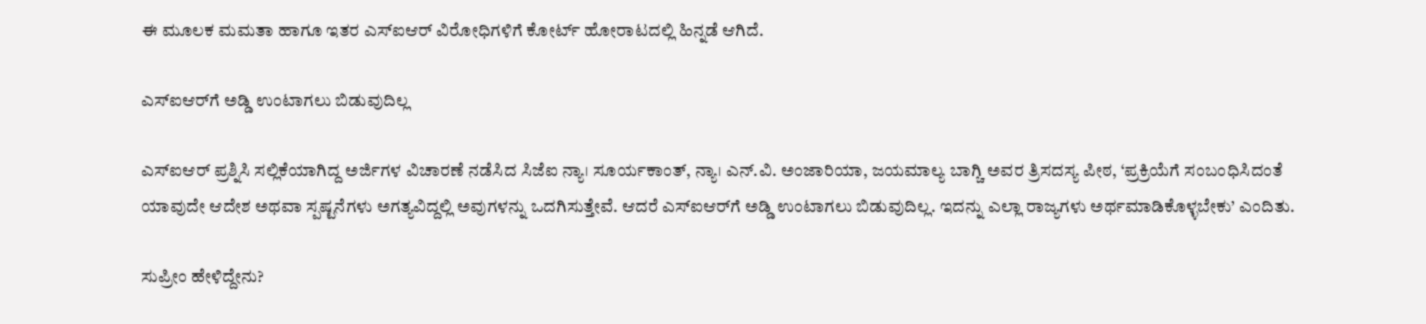ಈ ಮೂಲಕ ಮಮತಾ ಹಾಗೂ ಇತರ ಎಸ್ಐಆರ್‌ ವಿರೋಧಿಗಳಿಗೆ ಕೋರ್ಟ್‌ ಹೋರಾಟದಲ್ಲಿ ಹಿನ್ನಡೆ ಆಗಿದೆ.

ಎಸ್‌ಐಆರ್‌ಗೆ ಅಡ್ಡಿ ಉಂಟಾಗಲು ಬಿಡುವುದಿಲ್ಲ

ಎಸ್‌ಐಆರ್‌ ಪ್ರಶ್ನಿಸಿ ಸಲ್ಲಿಕೆಯಾಗಿದ್ದ ಅರ್ಜಿಗಳ ವಿಚಾರಣೆ ನಡೆಸಿದ ಸಿಜೆಐ ನ್ಯಾ। ಸೂರ್ಯಕಾಂತ್‌, ನ್ಯಾ। ಎನ್‌.ವಿ. ಅಂಜಾರಿಯಾ, ಜಯಮಾಲ್ಯ ಬಾಗ್ಚಿ ಅವರ ತ್ರಿಸದಸ್ಯ ಪೀಠ, ‘ಪ್ರಕ್ರಿಯೆಗೆ ಸಂಬಂಧಿಸಿದಂತೆ ಯಾವುದೇ ಆದೇಶ ಅಥವಾ ಸ್ಪಷ್ಟನೆಗಳು ಅಗತ್ಯವಿದ್ದಲ್ಲಿ ಅವುಗಳನ್ನು ಒದಗಿಸುತ್ತೇವೆ. ಆದರೆ ಎಸ್‌ಐಆರ್‌ಗೆ ಅಡ್ಡಿ ಉಂಟಾಗಲು ಬಿಡುವುದಿಲ್ಲ. ಇದನ್ನು ಎಲ್ಲಾ ರಾಜ್ಯಗಳು ಅರ್ಥಮಾಡಿಕೊಳ್ಳಬೇಕು’ ಎಂದಿತು.

ಸುಪ್ರೀಂ ಹೇಳಿದ್ದೇನು?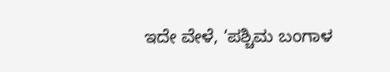ಇದೇ ವೇಳೆ, ‘ಪಶ್ಚಿಮ ಬಂಗಾಳ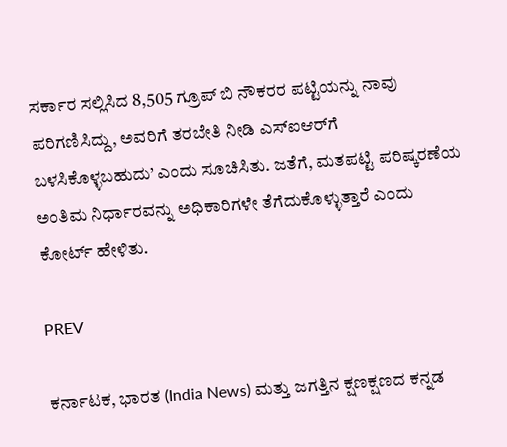ಸರ್ಕಾರ ಸಲ್ಲಿಸಿದ 8,505 ಗ್ರೂಪ್‌ ಬಿ ನೌಕರರ ಪಟ್ಟಿಯನ್ನು ನಾವು ಪರಿಗಣಿಸಿದ್ದು, ಅವರಿಗೆ ತರಬೇತಿ ನೀಡಿ ಎಸ್‌ಐಆರ್‌ಗೆ ಬಳಸಿಕೊಳ್ಳಬಹುದು’ ಎಂದು ಸೂಚಿಸಿತು. ಜತೆಗೆ, ಮತಪಟ್ಟಿ ಪರಿಷ್ಕರಣೆಯ ಅಂತಿಮ ನಿರ್ಧಾರವನ್ನು ಅಧಿಕಾರಿಗಳೇ ತೆಗೆದುಕೊಳ್ಳುತ್ತಾರೆ ಎಂದು ಕೋರ್ಟ್‌ ಹೇಳಿತು.

PREV

ಕರ್ನಾಟಕ, ಭಾರತ (India News) ಮತ್ತು ಜಗತ್ತಿನ ಕ್ಷಣಕ್ಷಣದ ಕನ್ನಡ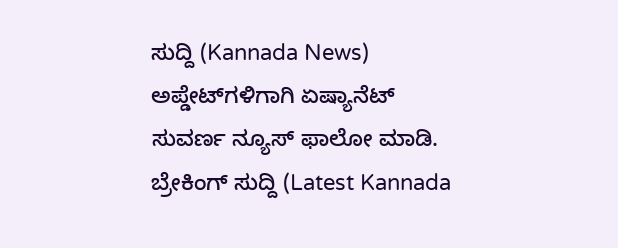ಸುದ್ದಿ (Kannada News) ಅಪ್ಡೇಟ್‌ಗಳಿಗಾಗಿ ಏಷ್ಯಾನೆಟ್ ಸುವರ್ಣ ನ್ಯೂಸ್‌ ಫಾಲೋ ಮಾಡಿ. ಬ್ರೇಕಿಂಗ್ ಸುದ್ದಿ (Latest Kannada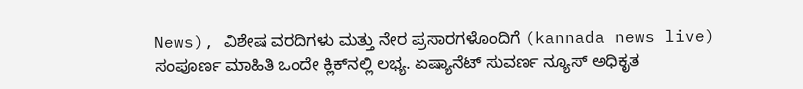News), ವಿಶೇಷ ವರದಿಗಳು ಮತ್ತು ನೇರ ಪ್ರಸಾರಗಳೊಂದಿಗೆ (kannada news live) ಸಂಪೂರ್ಣ ಮಾಹಿತಿ ಒಂದೇ ಕ್ಲಿಕ್‌ನಲ್ಲಿ ಲಭ್ಯ. ಏಷ್ಯಾನೆಟ್ ಸುವರ್ಣ ನ್ಯೂಸ್ ಅಧಿಕೃತ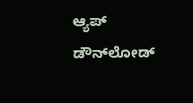ಆ್ಯಪ್ ಡೌನ್‌ಲೋಡ್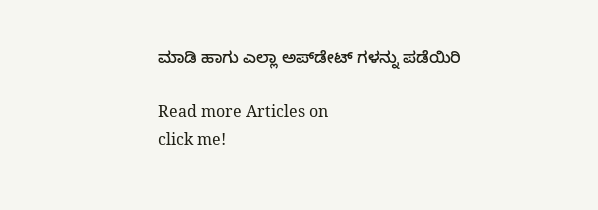ಮಾಡಿ ಹಾಗು ಎಲ್ಲಾ ಅಪ್‌ಡೇಟ್ ಗಳನ್ನು ಪಡೆಯಿರಿ

Read more Articles on
click me!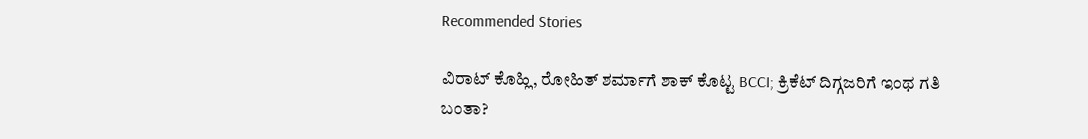Recommended Stories

ವಿರಾಟ್‌ ಕೊಹ್ಲಿ, ರೋಹಿತ್‌ ಶರ್ಮಾಗೆ ಶಾಕ್‌ ಕೊಟ್ಟ BCCI; ಕ್ರಿಕೆಟ್ ದಿಗ್ಗಜರಿಗೆ ಇಂಥ ಗತಿ ಬಂತಾ?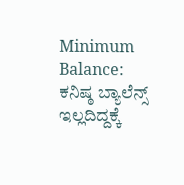Minimum Balance: ಕನಿಷ್ಠ ಬ್ಯಾಲೆನ್ಸ್ ಇಲ್ಲದಿದ್ದಕ್ಕೆ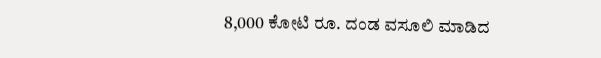8,000 ಕೋಟಿ ರೂ. ದಂಡ ವಸೂಲಿ ಮಾಡಿದ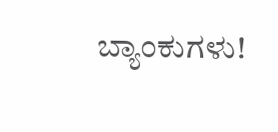ಬ್ಯಾಂಕುಗಳು!